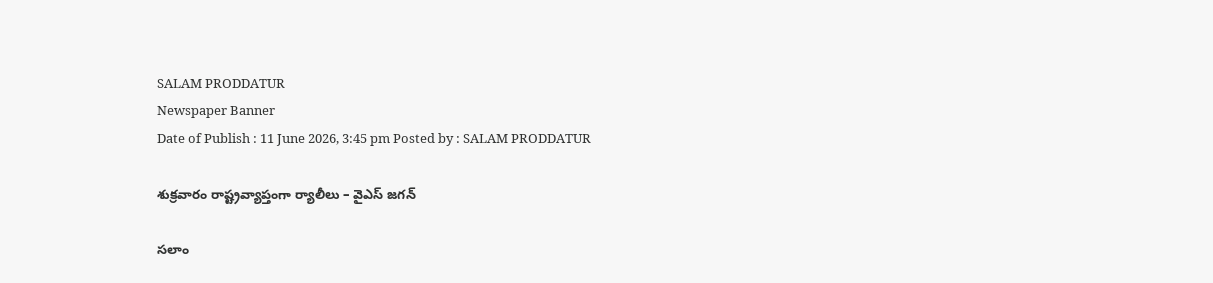SALAM PRODDATUR
Newspaper Banner
Date of Publish : 11 June 2026, 3:45 pm Posted by : SALAM PRODDATUR

శుక్రవారం రాష్ట్రవ్యాప్తంగా ర్యాలీలు – వైఎస్ జగన్

సలాం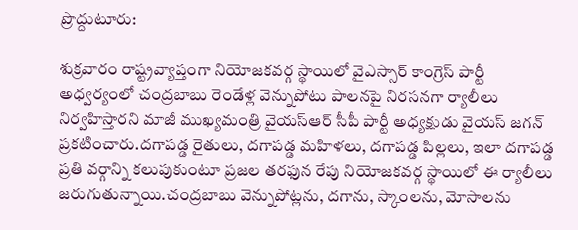ప్రొద్దుటూరు:

శుక్రవారం రాష్ట్రవ్యాప్తంగా నియోజకవర్గ స్థాయిలో వైఎస్సార్‌ కాంగ్రెస్‌ పార్టీ అధ్వర్యంలో చంద్రబాబు రెండేళ్ల వెన్నుపోటు పాలనపై నిరసనగా ర్యాలీలు నిర్వహిస్తారని మాజీ ముఖ్యమంత్రి వైయస్ఆర్ సీపీ పార్టీ అధ్యక్షుడు వైయస్ జగన్ ప్రకటించారు.దగాపడ్డ రైతులు, దగాపడ్డ మహిళలు, దగాపడ్డ పిల్లలు, ఇలా దగాపడ్డ ప్రతి వర్గాన్ని కలుపుకుంటూ ప్రజల తరఫున రేపు నియోజకవర్గ స్థాయిలో ఈ ర్యాలీలు జరుగుతున్నాయి.చంద్రబాబు వెన్నుపోట్లను, దగాను, స్కాంలను, మోసాలను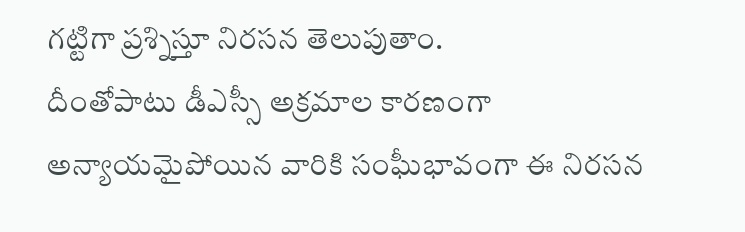గట్టిగా ప్రశ్నిస్తూ నిరసన తెలుపుతాం.
దీంతోపాటు డీఎస్సీ అక్రమాల కారణంగా అన్యాయమైపోయిన వారికి సంఘీభావంగా ఈ నిరసన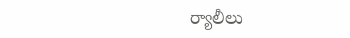ర్యాలీలు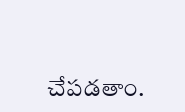చేపడతాం.